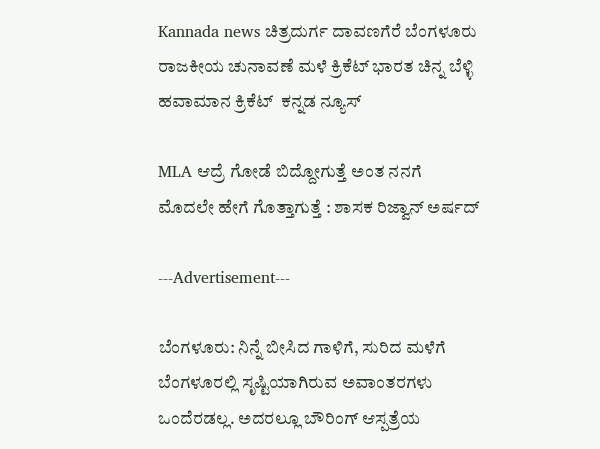Kannada news ಚಿತ್ರದುರ್ಗ ದಾವಣಗೆರೆ ಬೆಂಗಳೂರು ರಾಜಕೀಯ ಚುನಾವಣೆ ಮಳೆ ಕ್ರಿಕೆಟ್ ಭಾರತ ಚಿನ್ನ ಬೆಳ್ಳಿ ಹವಾಮಾನ ಕ್ರಿಕೆಟ್  ಕನ್ನಡ ನ್ಯೂಸ್

MLA ಆದ್ರೆ ಗೋಡೆ ಬಿದ್ದೋಗುತ್ತೆ ಅಂತ ನನಗೆ ಮೊದಲೇ ಹೇಗೆ ಗೊತ್ತಾಗುತ್ತೆ : ಶಾಸಕ ರಿಜ್ವಾನ್ ಅರ್ಷದ್

---Advertisement---

ಬೆಂಗಳೂರು: ನಿನ್ನೆ ಬೀಸಿದ ಗಾಳಿಗೆ, ಸುರಿದ ಮಳೆಗೆ ಬೆಂಗಳೂರಲ್ಲಿ ಸೃಷ್ಟಿಯಾಗಿರುವ ಅವಾಂತರಗಳು ಒಂದೆರಡಲ್ಲ. ಅದರಲ್ಲೂ ಬೌರಿಂಗ್ ಆಸ್ಪತ್ರೆಯ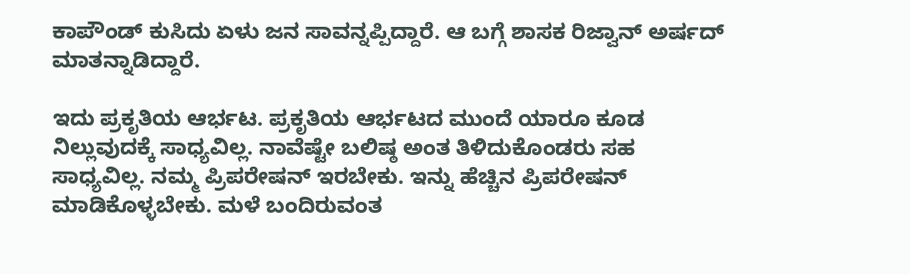ಕಾಪೌಂಡ್ ಕುಸಿದು ಏಳು ಜನ ಸಾವನ್ನಪ್ಪಿದ್ದಾರೆ. ಆ ಬಗ್ಗೆ ಶಾಸಕ ರಿಜ್ವಾನ್ ಅರ್ಷದ್ ಮಾತನ್ನಾಡಿದ್ದಾರೆ.

ಇದು ಪ್ರಕೃತಿಯ ಆರ್ಭಟ. ಪ್ರಕೃತಿಯ ಆರ್ಭಟದ ಮುಂದೆ ಯಾರೂ ಕೂಡ ನಿಲ್ಲುವುದಕ್ಕೆ ಸಾಧ್ಯವಿಲ್ಲ. ನಾವೆಷ್ಟೇ ಬಲಿಷ್ಠ ಅಂತ ತಿಳಿದುಕೊಂಡರು ಸಹ ಸಾಧ್ಯವಿಲ್ಲ. ನಮ್ಮ ಪ್ರಿಪರೇಷನ್ ಇರಬೇಕು. ಇನ್ನು ಹೆಚ್ಚಿನ ಪ್ರಿಪರೇಷನ್ ಮಾಡಿಕೊಳ್ಳಬೇಕು. ಮಳೆ ಬಂದಿರುವಂತ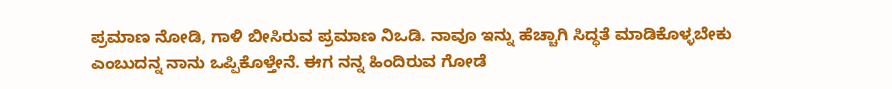ಪ್ರಮಾಣ ನೋಡಿ, ಗಾಳಿ ಬೀಸಿರುವ ಪ್ರಮಾಣ ನಿಒಡಿ. ನಾವೂ ಇನ್ನು ಹೆಚ್ಚಾಗಿ ಸಿದ್ಧತೆ ಮಾಡಿಕೊಳ್ಳಬೇಕು ಎಂಬುದನ್ನ ನಾನು ಒಪ್ಪಿಕೊಳ್ತೇನೆ. ಈಗ ನನ್ನ ಹಿಂದಿರುವ ಗೋಡೆ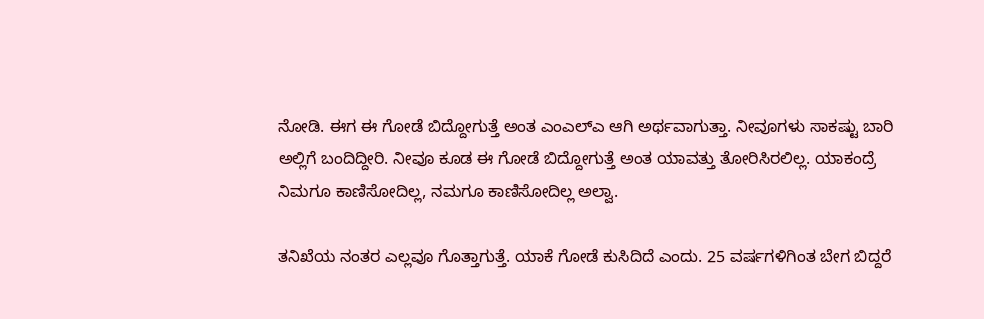ನೋಡಿ. ಈಗ ಈ ಗೋಡೆ ಬಿದ್ದೋಗುತ್ತೆ ಅಂತ ಎಂಎಲ್ಎ ಆಗಿ ಅರ್ಥವಾಗುತ್ತಾ. ನೀವೂಗಳು ಸಾಕಷ್ಟು ಬಾರಿ ಅಲ್ಲಿಗೆ ಬಂದಿದ್ದೀರಿ. ನೀವೂ ಕೂಡ ಈ ಗೋಡೆ ಬಿದ್ದೋಗುತ್ತೆ ಅಂತ ಯಾವತ್ತು ತೋರಿಸಿರಲಿಲ್ಲ. ಯಾಕಂದ್ರೆ ನಿಮಗೂ ಕಾಣಿಸೋದಿಲ್ಲ, ನಮಗೂ ಕಾಣಿಸೋದಿಲ್ಲ ಅಲ್ವಾ.

ತನಿಖೆಯ ನಂತರ ಎಲ್ಲವೂ ಗೊತ್ತಾಗುತ್ತೆ. ಯಾಕೆ ಗೋಡೆ ಕುಸಿದಿದೆ ಎಂದು. 25 ವರ್ಷಗಳಿಗಿಂತ ಬೇಗ ಬಿದ್ದರೆ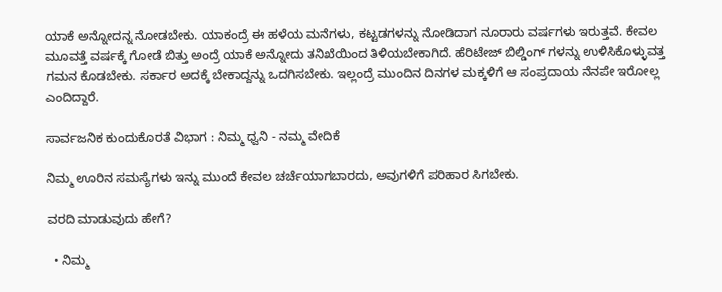ಯಾಕೆ ಅನ್ನೋದನ್ನ ನೋಡಬೇಕು. ಯಾಕಂದ್ರೆ ಈ ಹಳೆಯ ಮನೆಗಳು, ಕಟ್ಟಡಗಳನ್ನು ನೋಡಿದಾಗ ನೂರಾರು ವರ್ಷಗಳು ಇರುತ್ತವೆ. ಕೇವಲ ಮೂವತ್ತೆ ವರ್ಷಕ್ಕೆ ಗೋಡೆ ಬಿತ್ತು ಅಂದ್ರೆ ಯಾಕೆ ಅನ್ನೋದು ತನಿಖೆಯಿಂದ ತಿಳಿಯಬೇಕಾಗಿದೆ. ಹೆರಿಟೇಜ್ ಬಿಲ್ಡಿಂಗ್ ಗಳನ್ನು ಉಳಿಸಿಕೊಳ್ಳುವತ್ತ ಗಮನ ಕೊಡಬೇಕು. ಸರ್ಕಾರ ಅದಕ್ಕೆ ಬೇಕಾದ್ದನ್ನು ಒದಗಿಸಬೇಕು. ಇಲ್ಲಂದ್ರೆ ಮುಂದಿನ ದಿನಗಳ ಮಕ್ಕಳಿಗೆ ಆ ಸಂಪ್ರದಾಯ ನೆನಪೇ ಇರೋಲ್ಲ ಎಂದಿದ್ದಾರೆ.

ಸಾರ್ವಜನಿಕ ಕುಂದುಕೊರತೆ ವಿಭಾಗ : ನಿಮ್ಮ ಧ್ವನಿ - ನಮ್ಮ ವೇದಿಕೆ

ನಿಮ್ಮ ಊರಿನ ಸಮಸ್ಯೆಗಳು ಇನ್ನು ಮುಂದೆ ಕೇವಲ ಚರ್ಚೆಯಾಗಬಾರದು, ಅವುಗಳಿಗೆ ಪರಿಹಾರ ಸಿಗಬೇಕು.

ವರದಿ ಮಾಡುವುದು ಹೇಗೆ?

  • ನಿಮ್ಮ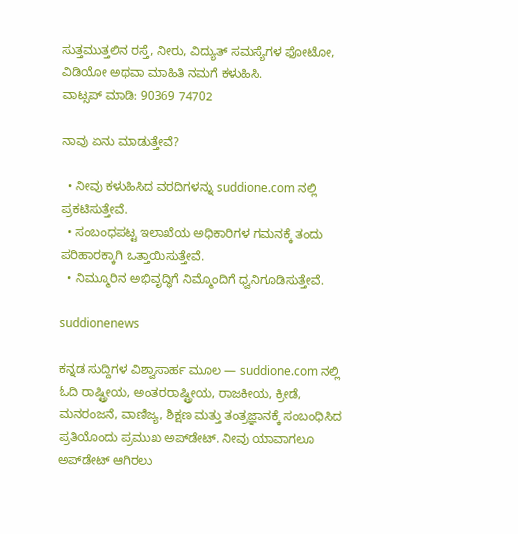ಸುತ್ತಮುತ್ತಲಿನ ರಸ್ತೆ, ನೀರು, ವಿದ್ಯುತ್ ಸಮಸ್ಯೆಗಳ ಫೋಟೋ, ವಿಡಿಯೋ ಅಥವಾ ಮಾಹಿತಿ ನಮಗೆ ಕಳುಹಿಸಿ.
ವಾಟ್ಸಪ್ ಮಾಡಿ: 90369 74702

ನಾವು ಏನು ಮಾಡುತ್ತೇವೆ?

  • ನೀವು ಕಳುಹಿಸಿದ ವರದಿಗಳನ್ನು suddione.com ನಲ್ಲಿ ಪ್ರಕಟಿಸುತ್ತೇವೆ.
  • ಸಂಬಂಧಪಟ್ಟ ಇಲಾಖೆಯ ಅಧಿಕಾರಿಗಳ ಗಮನಕ್ಕೆ ತಂದು ಪರಿಹಾರಕ್ಕಾಗಿ ಒತ್ತಾಯಿಸುತ್ತೇವೆ.
  • ನಿಮ್ಮೂರಿನ ಅಭಿವೃದ್ಧಿಗೆ ನಿಮ್ಮೊಂದಿಗೆ ಧ್ವನಿಗೂಡಿಸುತ್ತೇವೆ.

suddionenews

ಕನ್ನಡ ಸುದ್ದಿಗಳ ವಿಶ್ವಾಸಾರ್ಹ ಮೂಲ — suddione.com ನಲ್ಲಿ ಓದಿ ರಾಷ್ಟ್ರೀಯ, ಅಂತರರಾಷ್ಟ್ರೀಯ, ರಾಜಕೀಯ, ಕ್ರೀಡೆ, ಮನರಂಜನೆ, ವಾಣಿಜ್ಯ, ಶಿಕ್ಷಣ ಮತ್ತು ತಂತ್ರಜ್ಞಾನಕ್ಕೆ ಸಂಬಂಧಿಸಿದ ಪ್ರತಿಯೊಂದು ಪ್ರಮುಖ ಅಪ್‌ಡೇಟ್. ನೀವು ಯಾವಾಗಲೂ ಅಪ್‌ಡೇಟ್ ಆಗಿರಲು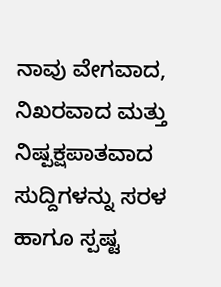ನಾವು ವೇಗವಾದ, ನಿಖರವಾದ ಮತ್ತು ನಿಷ್ಪಕ್ಷಪಾತವಾದ ಸುದ್ದಿಗಳನ್ನು ಸರಳ ಹಾಗೂ ಸ್ಪಷ್ಟ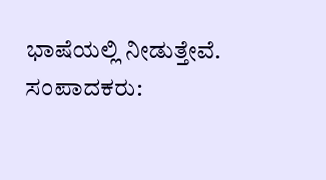ಭಾಷೆಯಲ್ಲಿ ನೀಡುತ್ತೇವೆ. ಸಂಪಾದಕರು: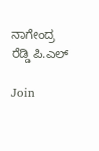ನಾಗೇಂದ್ರ ರೆಡ್ಡಿ ಪಿ.ಎಲ್

Join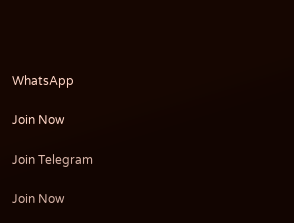WhatsApp

Join Now

Join Telegram

Join Now